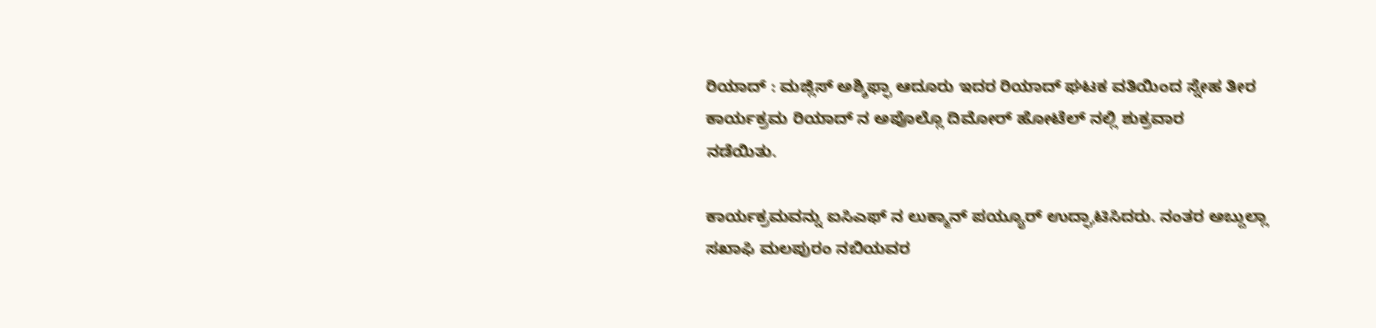ರಿಯಾದ್ : ಮಜ್ಲಿಸ್ ಅಶ್ಶಿಫ್ಫಾ ಆದೂರು ಇದರ ರಿಯಾದ್ ಘಟಕ ವತಿಯಿಂದ ಸ್ನೇಹ ತೀರ ಕಾರ್ಯಕ್ರಮ ರಿಯಾದ್ ನ ಅಪೊಲ್ಲೊ ದಿಮೋರ್ ಹೋಟೆಲ್ ನಲ್ಲಿ ಶುಕ್ರವಾರ
ನಡೆಯಿತು.

ಕಾರ್ಯಕ್ರಮವನ್ನು ಐಸಿಎಫ್ ನ ಲುಕ್ಮಾನ್ ಪಯ್ಯೂರ್ ಉದ್ಘಾಟಿಸಿದರು. ನಂತರ ಅಬ್ದುಲ್ಲಾ ಸಖಾಫಿ ಮಲಪುರಂ ನಬಿಯವರ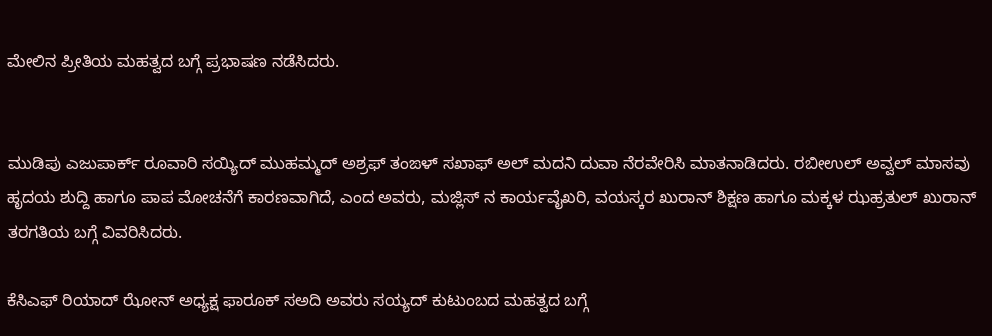ಮೇಲಿನ ಪ್ರೀತಿಯ ಮಹತ್ವದ ಬಗ್ಗೆ ಪ್ರಭಾಷಣ ನಡೆಸಿದರು.


ಮುಡಿಪು ಎಜುಪಾರ್ಕ್ ರೂವಾರಿ ಸಯ್ಯಿದ್ ಮುಹಮ್ಮದ್ ಅಶ್ರಫ್ ತಂಙಳ್ ಸಖಾಫ್ ಅಲ್ ಮದನಿ ದುವಾ ನೆರವೇರಿಸಿ ಮಾತನಾಡಿದರು. ರಬೀಉಲ್ ಅವ್ವಲ್ ಮಾಸವು ಹೃದಯ ಶುದ್ದಿ ಹಾಗೂ ಪಾಪ ಮೋಚನೆಗೆ ಕಾರಣವಾಗಿದೆ, ಎಂದ ಅವರು, ಮಜ್ಲಿಸ್ ನ ಕಾರ್ಯವೈಖರಿ, ವಯಸ್ಕರ ಖುರಾನ್ ಶಿಕ್ಷಣ ಹಾಗೂ ಮಕ್ಕಳ ಝಹ್ರತುಲ್ ಖುರಾನ್ ತರಗತಿಯ ಬಗ್ಗೆ ವಿವರಿಸಿದರು.

ಕೆಸಿಎಫ್ ರಿಯಾದ್ ಝೋನ್ ಅಧ್ಯಕ್ಷ ಫಾರೂಕ್ ಸಅದಿ ಅವರು ಸಯ್ಯದ್ ಕುಟುಂಬದ ಮಹತ್ವದ ಬಗ್ಗೆ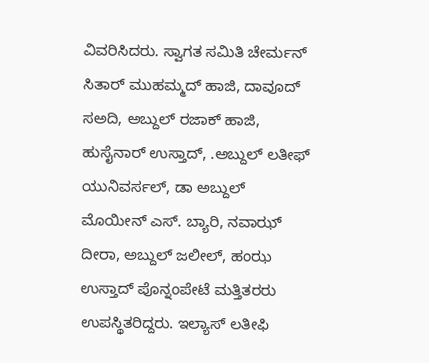ವಿವರಿಸಿದರು. ಸ್ವಾಗತ ಸಮಿತಿ ಚೇರ್ಮನ್ ಸಿತಾರ್ ಮುಹಮ್ಮದ್ ಹಾಜಿ, ದಾವೂದ್ ಸಅದಿ, ಅಬ್ದುಲ್ ರಜಾಕ್ ಹಾಜಿ, ಹುಸೈನಾರ್ ಉಸ್ತಾದ್, .ಅಬ್ದುಲ್ ಲತೀಫ್ ಯುನಿವರ್ಸಲ್, ಡಾ ಅಬ್ದುಲ್ ಮೊಯೀನ್ ಎಸ್. ಬ್ಯಾರಿ, ನವಾಝ್ ದೀರಾ, ಅಬ್ದುಲ್ ಜಲೀಲ್, ಹಂಝ ಉಸ್ತಾದ್ ಪೊನ್ನಂಪೇಟೆ ಮತ್ತಿತರರು ಉಪಸ್ಥಿತರಿದ್ದರು. ಇಲ್ಯಾಸ್ ಲತೀಫಿ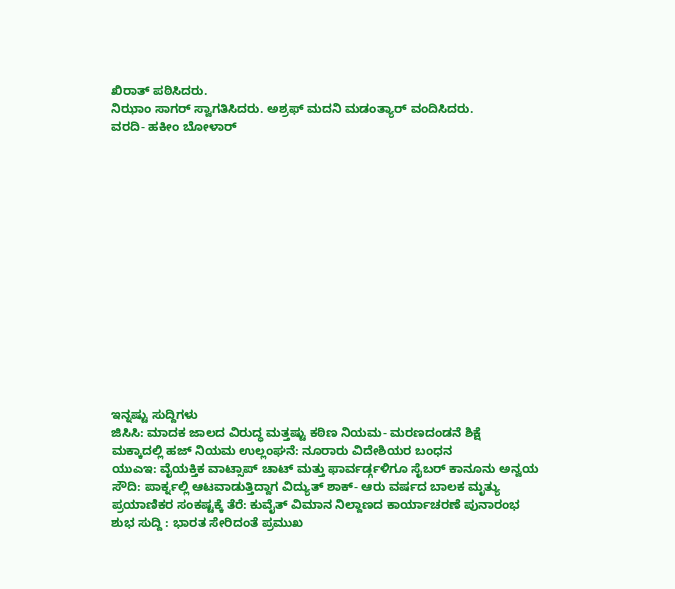ಖಿರಾತ್ ಪಠಿಸಿದರು.
ನಿಝಾಂ ಸಾಗರ್ ಸ್ವಾಗತಿಸಿದರು. ಅಶ್ರಫ್ ಮದನಿ ಮಡಂತ್ಯಾರ್ ವಂದಿಸಿದರು.
ವರದಿ- ಹಕೀಂ ಬೋಳಾರ್















ಇನ್ನಷ್ಟು ಸುದ್ದಿಗಳು
ಜಿಸಿಸಿ: ಮಾದಕ ಜಾಲದ ವಿರುದ್ಧ ಮತ್ತಷ್ಟು ಕಠಿಣ ನಿಯಮ- ಮರಣದಂಡನೆ ಶಿಕ್ಷೆ
ಮಕ್ಕಾದಲ್ಲಿ ಹಜ್ ನಿಯಮ ಉಲ್ಲಂಘನೆ: ನೂರಾರು ವಿದೇಶಿಯರ ಬಂಧನ
ಯುಎಇ: ವೈಯಕ್ತಿಕ ವಾಟ್ಸಾಪ್ ಚಾಟ್ ಮತ್ತು ಫಾರ್ವರ್ಡ್ಗಳಿಗೂ ಸೈಬರ್ ಕಾನೂನು ಅನ್ವಯ
ಸೌದಿ: ಪಾರ್ಕ್ನಲ್ಲಿ ಆಟವಾಡುತ್ತಿದ್ದಾಗ ವಿದ್ಯುತ್ ಶಾಕ್- ಆರು ವರ್ಷದ ಬಾಲಕ ಮೃತ್ಯು
ಪ್ರಯಾಣಿಕರ ಸಂಕಷ್ಟಕ್ಕೆ ತೆರೆ: ಕುವೈತ್ ವಿಮಾನ ನಿಲ್ದಾಣದ ಕಾರ್ಯಾಚರಣೆ ಪುನಾರಂಭ
ಶುಭ ಸುದ್ದಿ : ಭಾರತ ಸೇರಿದಂತೆ ಪ್ರಮುಖ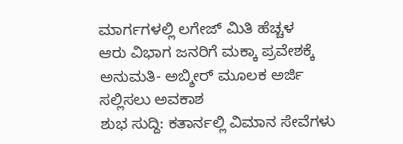ಮಾರ್ಗಗಳಲ್ಲಿ ಲಗೇಜ್ ಮಿತಿ ಹೆಚ್ಚಳ
ಆರು ವಿಭಾಗ ಜನರಿಗೆ ಮಕ್ಕಾ ಪ್ರವೇಶಕ್ಕೆ ಅನುಮತಿ- ಅಬ್ಶೀರ್ ಮೂಲಕ ಅರ್ಜಿ ಸಲ್ಲಿಸಲು ಅವಕಾಶ
ಶುಭ ಸುದ್ದಿ: ಕತಾರ್ನಲ್ಲಿ ವಿಮಾನ ಸೇವೆಗಳು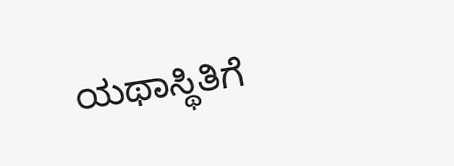ಯಥಾಸ್ಥಿತಿಗೆ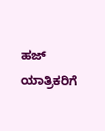ಹಜ್ ಯಾತ್ರಿಕರಿಗೆ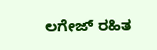ಲಗೇಜ್ ರಹಿತ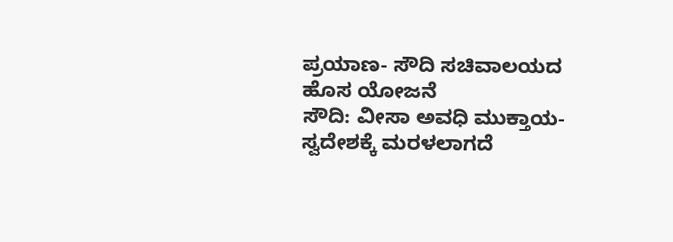ಪ್ರಯಾಣ- ಸೌದಿ ಸಚಿವಾಲಯದ ಹೊಸ ಯೋಜನೆ
ಸೌದಿ: ವೀಸಾ ಅವಧಿ ಮುಕ್ತಾಯ- ಸ್ವದೇಶಕ್ಕೆ ಮರಳಲಾಗದೆ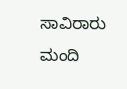ಸಾವಿರಾರು ಮಂದಿ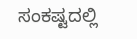ಸಂಕಷ್ಟದಲ್ಲಿ